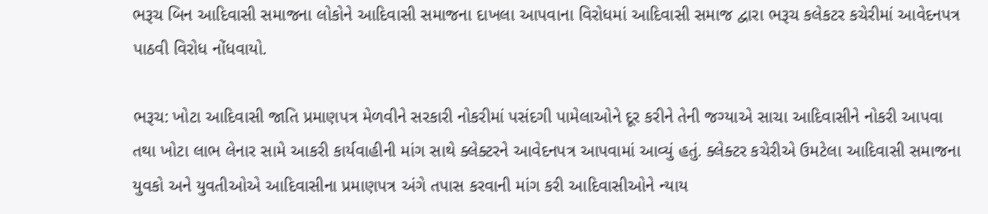ભરૂચ બિન આદિવાસી સમાજના લોકોને આદિવાસી સમાજના દાખલા આપવાના વિરોધમાં આદિવાસી સમાજ દ્વારા ભરૂચ કલેકટર કચેરીમાં આવેદનપત્ર પાઠવી વિરોધ નોંધવાયો.

ભરૂચ: ખોટા આદિવાસી જાતિ પ્રમાણપત્ર મેળવીને સરકારી નોકરીમાં પસંદગી પામેલાઓને દૂર કરીને તેની જગ્યાએ સાચા આદિવાસીને નોકરી આપવા તથા ખોટા લાભ લેનાર સામે આકરી કાર્યવાહીની માંગ સાથે ક્લેક્ટરને આવેદનપત્ર આપવામાં આવ્યું હતું. ક્લેક્ટર કચેરીએ ઉમટેલા આદિવાસી સમાજના યુવકો અને યુવતીઓએ આદિવાસીના પ્રમાણપત્ર અંગે તપાસ કરવાની માંગ કરી આદિવાસીઓને ન્યાય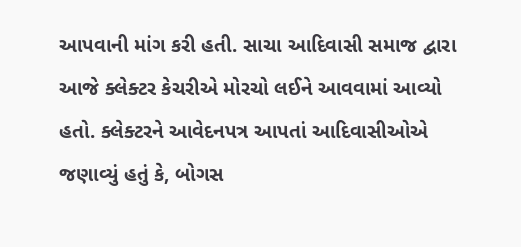આપવાની માંગ કરી હતી. સાચા આદિવાસી સમાજ દ્વારા આજે ક્લેક્ટર કેચરીએ મોરચો લઈને આવવામાં આવ્યો હતો. ક્લેક્ટરને આવેદનપત્ર આપતાં આદિવાસીઓએ જણાવ્યું હતું કે, બોગસ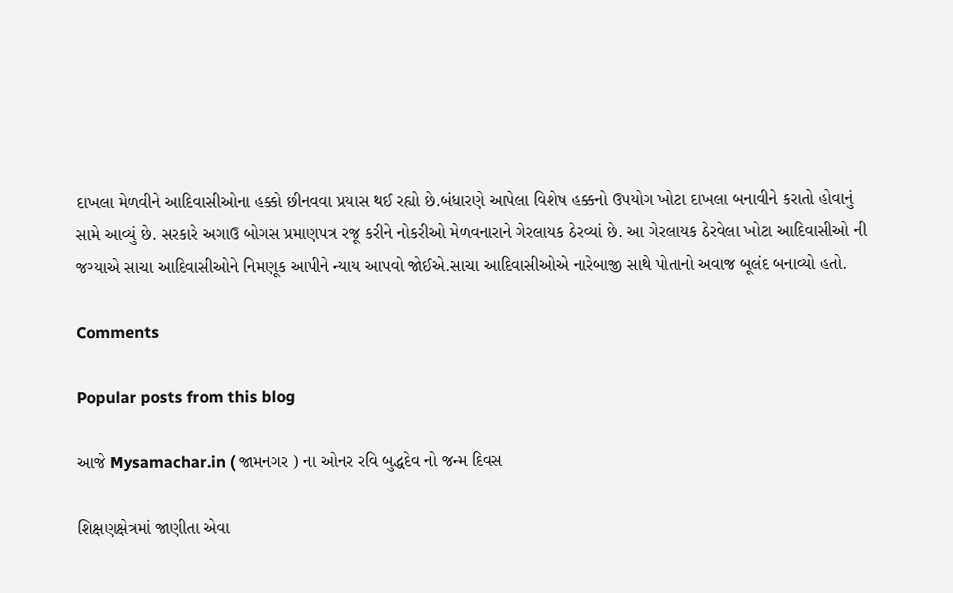દાખલા મેળવીને આદિવાસીઓના હક્કો છીનવવા પ્રયાસ થઈ રહ્યો છે.બંધારણે આપેલા વિશેષ હક્કનો ઉપયોગ ખોટા દાખલા બનાવીને કરાતો હોવાનું સામે આવ્યું છે. સરકારે અગાઉ બોગસ પ્રમાણપત્ર રજૂ કરીને નોકરીઓ મેળવનારાને ગેરલાયક ઠેરવ્યાં છે. આ ગેરલાયક ઠેરવેલા ખોટા આદિવાસીઓ ની જગ્યાએ સાચા આદિવાસીઓને નિમણૂક આપીને ન્યાય આપવો જોઈએ.સાચા આદિવાસીઓએ નારેબાજી સાથે પોતાનો અવાજ બૂલંદ બનાવ્યો હતો.

Comments

Popular posts from this blog

આજે Mysamachar.in ( જામનગર ) ના ઓનર રવિ બુદ્ધદેવ નો જન્મ દિવસ

શિક્ષણક્ષેત્રમાં જાણીતા એવા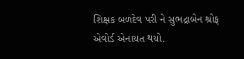શિક્ષક બળદેવ પરી ને સુભદ્રાબેન શ્રોફ એવોર્ડ એનાયત થયો.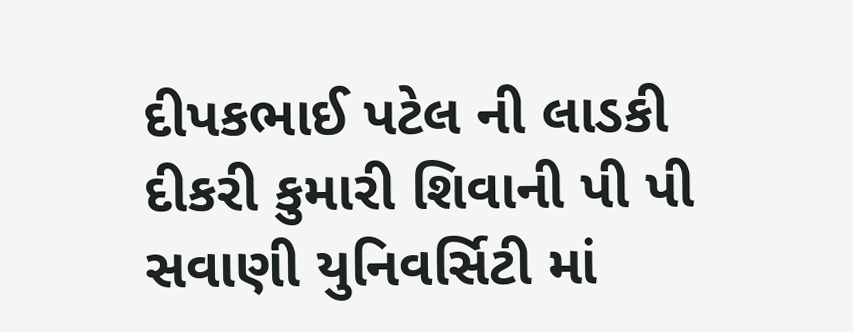દીપકભાઈ પટેલ ની લાડકી દીકરી કુમારી શિવાની પી પી સવાણી યુનિવર્સિટી માં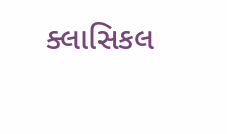ક્લાસિકલ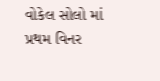વોકેલ સોલો માં પ્રથમ વિનર